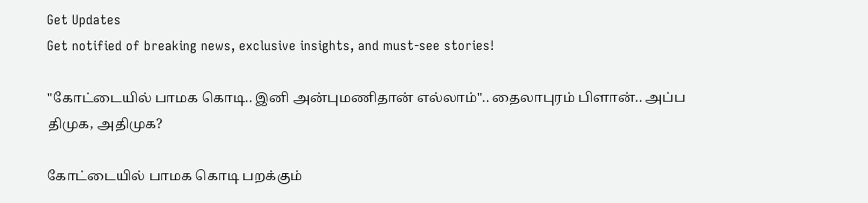Get Updates
Get notified of breaking news, exclusive insights, and must-see stories!

"கோட்டையில் பாமக கொடி.. இனி அன்புமணிதான் எல்லாம்".. தைலாபுரம் பிளான்.. அப்ப திமுக, அதிமுக?

கோட்டையில் பாமக கொடி பறக்கும்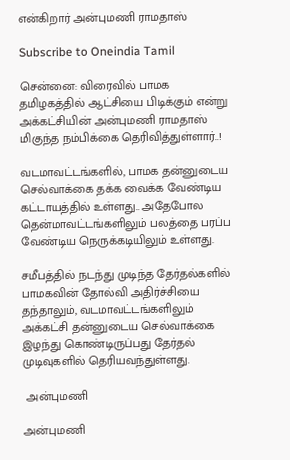என்கிறார் அன்புமணி ராமதாஸ்

Subscribe to Oneindia Tamil

சென்னை: விரைவில் பாமக தமிழகத்தில் ஆட்சியை பிடிக்கும் என்று அக்கட்சியின் அன்புமணி ராமதாஸ் மிகுந்த நம்பிக்கை தெரிவித்துள்ளார்..!

வடமாவட்டங்களில், பாமக தன்னுடைய செல்வாக்கை தக்க வைக்க வேண்டிய கட்டாயத்தில் உள்ளது.. அதேபோல தென்மாவட்டங்களிலும் பலத்தை பரப்ப வேண்டிய நெருக்கடியிலும் உள்ளது.

சமீபத்தில் நடந்து முடிந்த தேர்தல்களில் பாமகவின் தோல்வி அதிர்ச்சியை தந்தாலும், வடமாவட்டங்களிலும் அக்கட்சி தன்னுடைய செல்வாக்கை இழந்து கொண்டிருப்பது தேர்தல் முடிவுகளில் தெரியவந்துள்ளது.

 அன்புமணி

அன்புமணி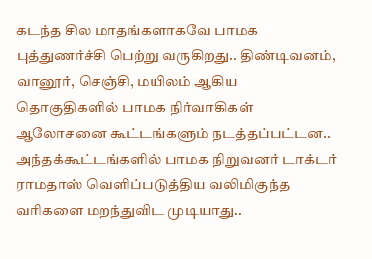கடந்த சில மாதங்களாகவே பாமக புத்துணர்ச்சி பெற்று வருகிறது.. திண்டிவனம், வானூர், செஞ்சி, மயிலம் ஆகிய தொகுதிகளில் பாமக நிர்வாகிகள் ஆலோசனை கூட்டங்களும் நடத்தப்பட்டன.. அந்தக்கூட்டங்களில் பாமக நிறுவனர் டாக்டர் ராமதாஸ் வெளிப்படுத்திய வலிமிகுந்த வரிகளை மறந்துவிட முடியாது..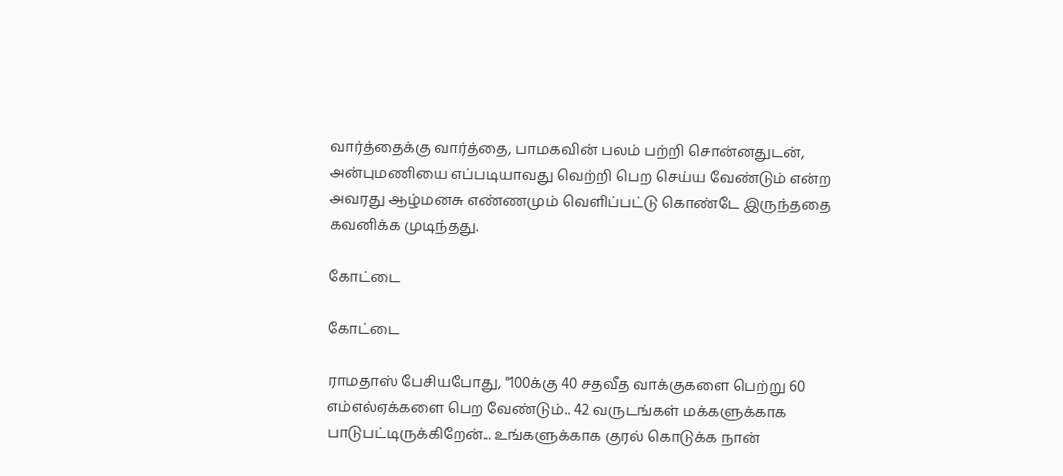வார்த்தைக்கு வார்த்தை, பாமகவின் பலம் பற்றி சொன்னதுடன், அன்புமணியை எப்படியாவது வெற்றி பெற செய்ய வேண்டும் என்ற அவரது ஆழ்மனசு எண்ணமும் வெளிப்பட்டு கொண்டே இருந்ததை கவனிக்க முடிந்தது.

கோட்டை

கோட்டை

ராமதாஸ் பேசியபோது, "100க்கு 40 சதவீத வாக்குகளை பெற்று 60 எம்எல்ஏக்களை பெற வேண்டும்.. 42 வருடங்கள் மக்களுக்காக பாடுபட்டிருக்கிறேன்... உங்களுக்காக குரல் கொடுக்க நான்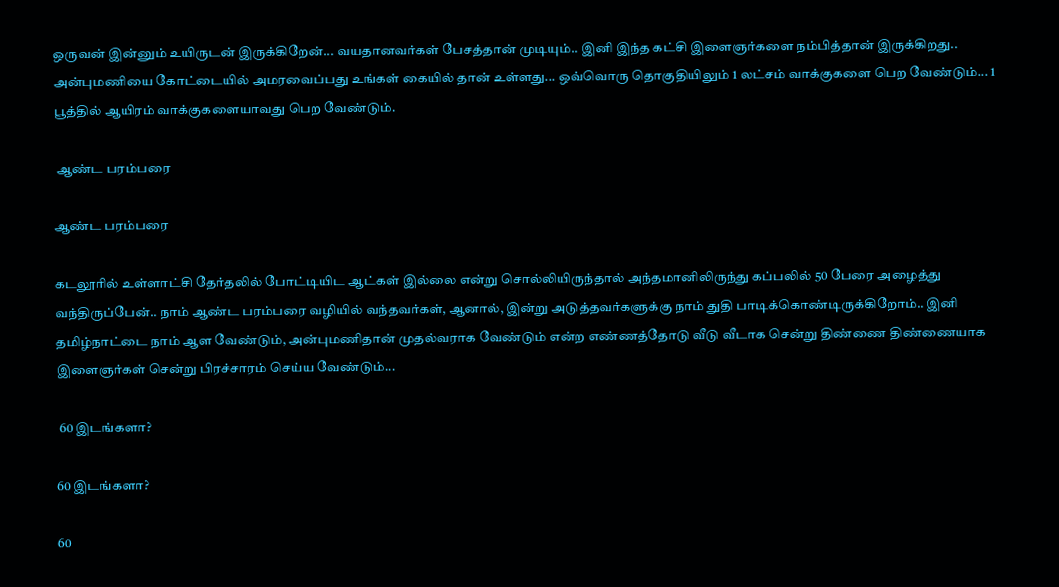ஒருவன் இன்னும் உயிருடன் இருக்கிறேன்... வயதானவர்கள் பேசத்தான் முடியும்.. இனி இந்த கட்சி இளைஞர்களை நம்பித்தான் இருக்கிறது.. அன்புமணியை கோட்டையில் அமரவைப்பது உங்கள் கையில் தான் உள்ளது... ஒவ்வொரு தொகுதியிலும் 1 லட்சம் வாக்குகளை பெற வேண்டும்... 1 பூத்தில் ஆயிரம் வாக்குகளையாவது பெற வேண்டும்.

 ஆண்ட பரம்பரை

ஆண்ட பரம்பரை

கடலூரில் உள்ளாட்சி தேர்தலில் போட்டியிட ஆட்கள் இல்லை என்று சொல்லியிருந்தால் அந்தமானிலிருந்து கப்பலில் 50 பேரை அழைத்து வந்திருப்பேன்.. நாம் ஆண்ட பரம்பரை வழியில் வந்தவர்கள், ஆனால், இன்று அடுத்தவர்களுக்கு நாம் துதி பாடிக்கொண்டிருக்கிறோம்.. இனி தமிழ்நாட்டை நாம் ஆள வேண்டும், அன்புமணிதான் முதல்வராக வேண்டும் என்ற எண்ணத்தோடு வீடு வீடாக சென்று திண்ணை திண்ணையாக இளைஞர்கள் சென்று பிரச்சாரம் செய்ய வேண்டும்...

 60 இடங்களா?

60 இடங்களா?

60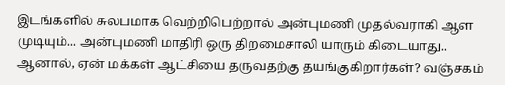இடங்களில் சுலபமாக வெற்றிபெற்றால் அன்புமணி முதல்வராகி ஆள முடியும்... அன்புமணி மாதிரி ஒரு திறமைசாலி யாரும் கிடையாது.. ஆனால், ஏன் மக்கள் ஆட்சியை தருவதற்கு தயங்குகிறார்கள்? வஞ்சகம்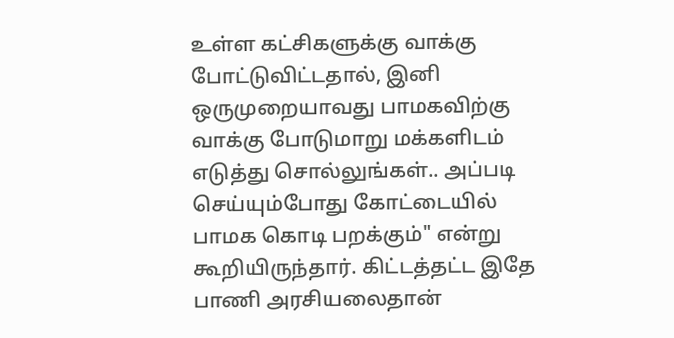உள்ள கட்சிகளுக்கு வாக்கு போட்டுவிட்டதால், இனி ஒருமுறையாவது பாமகவிற்கு வாக்கு போடுமாறு மக்களிடம் எடுத்து சொல்லுங்கள்.. அப்படி செய்யும்போது கோட்டையில் பாமக கொடி பறக்கும்" என்று கூறியிருந்தார். கிட்டத்தட்ட இதே பாணி அரசியலைதான்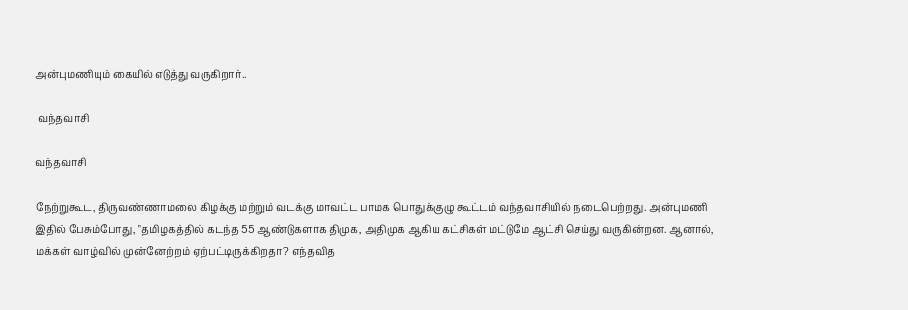அன்புமணியும் கையில் எடுத்து வருகிறார்..

 வந்தவாசி

வந்தவாசி

நேற்றுகூட, திருவண்ணாமலை கிழக்கு மற்றும் வடக்கு மாவட்ட பாமக பொதுக்குழு கூட்டம் வந்தவாசியில் நடைபெற்றது. அன்புமணி இதில் பேசும்போது, "தமிழகத்தில் கடந்த 55 ஆண்டுகளாக திமுக, அதிமுக ஆகிய கட்சிகள் மட்டுமே ஆட்சி செய்து வருகின்றன. ஆனால், மக்கள் வாழ்வில் முன்னேற்றம் ஏற்பட்டிருக்கிறதா? எந்தவித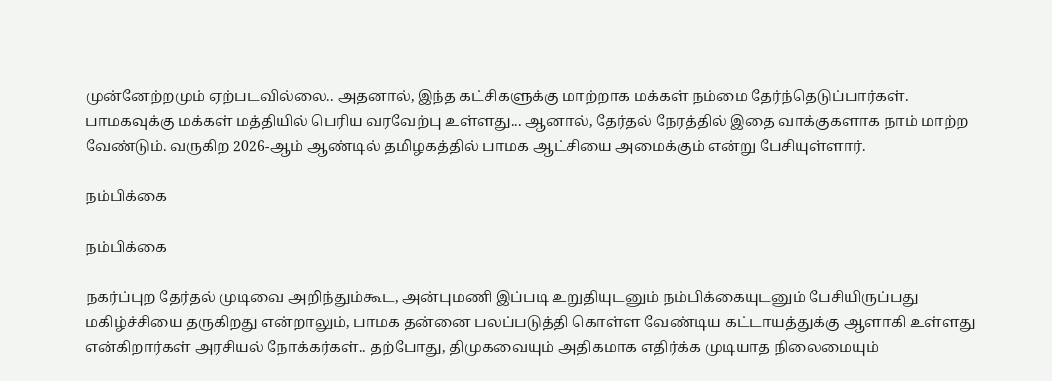முன்னேற்றமும் ஏற்படவில்லை.. அதனால், இந்த கட்சிகளுக்கு மாற்றாக மக்கள் நம்மை தேர்ந்தெடுப்பார்கள். பாமகவுக்கு மக்கள் மத்தியில் பெரிய வரவேற்பு உள்ளது... ஆனால், தேர்தல் நேரத்தில் இதை வாக்குகளாக நாம் மாற்ற வேண்டும். வருகிற 2026-ஆம் ஆண்டில் தமிழகத்தில் பாமக ஆட்சியை அமைக்கும் என்று பேசியுள்ளார்.

நம்பிக்கை

நம்பிக்கை

நகர்ப்புற தேர்தல் முடிவை அறிந்தும்கூட, அன்புமணி இப்படி உறுதியுடனும் நம்பிக்கையுடனும் பேசியிருப்பது மகிழ்ச்சியை தருகிறது என்றாலும், பாமக தன்னை பலப்படுத்தி கொள்ள வேண்டிய கட்டாயத்துக்கு ஆளாகி உள்ளது என்கிறார்கள் அரசியல் நோக்கர்கள்.. தற்போது, திமுகவையும் அதிகமாக எதிர்க்க முடியாத நிலைமையும்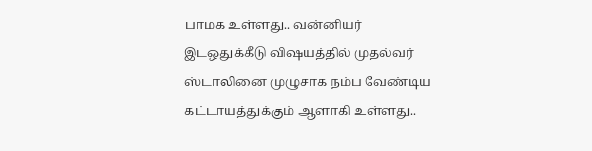பாமக உள்ளது.. வன்னியர் இடஒதுக்கீடு விஷயத்தில் முதல்வர் ஸ்டாலினை முழுசாக நம்ப வேண்டிய கட்டாயத்துக்கும் ஆளாகி உள்ளது..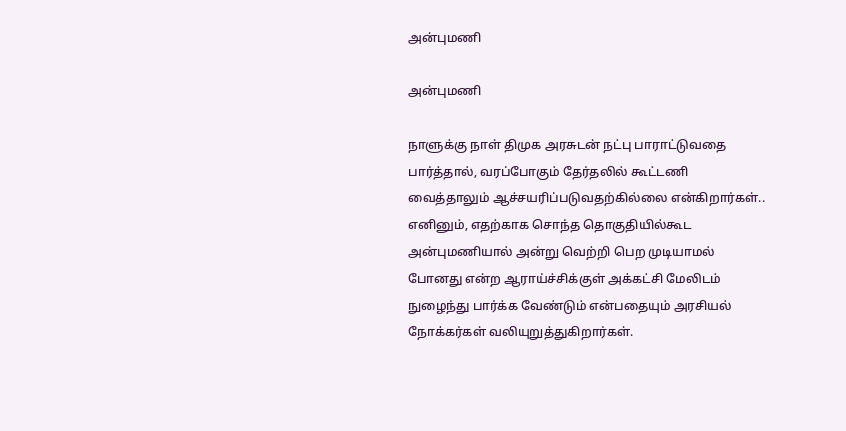அன்புமணி

அன்புமணி

நாளுக்கு நாள் திமுக அரசுடன் நட்பு பாராட்டுவதை பார்த்தால், வரப்போகும் தேர்தலில் கூட்டணி வைத்தாலும் ஆச்சயரிப்படுவதற்கில்லை என்கிறார்கள்.. எனினும், எதற்காக சொந்த தொகுதியில்கூட அன்புமணியால் அன்று வெற்றி பெற முடியாமல் போனது என்ற ஆராய்ச்சிக்குள் அக்கட்சி மேலிடம் நுழைந்து பார்க்க வேண்டும் என்பதையும் அரசியல் நோக்கர்கள் வலியுறுத்துகிறார்கள்.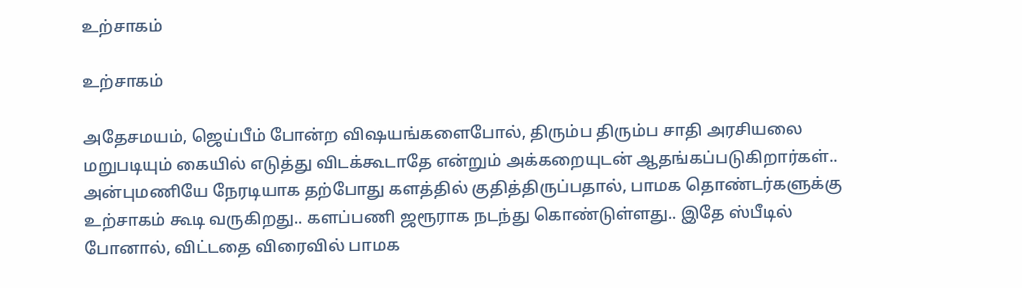உற்சாகம்

உற்சாகம்

அதேசமயம், ஜெய்பீம் போன்ற விஷயங்களைபோல், திரும்ப திரும்ப சாதி அரசியலை மறுபடியும் கையில் எடுத்து விடக்கூடாதே என்றும் அக்கறையுடன் ஆதங்கப்படுகிறார்கள்.. அன்புமணியே நேரடியாக தற்போது களத்தில் குதித்திருப்பதால், பாமக தொண்டர்களுக்கு உற்சாகம் கூடி வருகிறது.. களப்பணி ஜரூராக நடந்து கொண்டுள்ளது.. இதே ஸ்பீடில் போனால், விட்டதை விரைவில் பாமக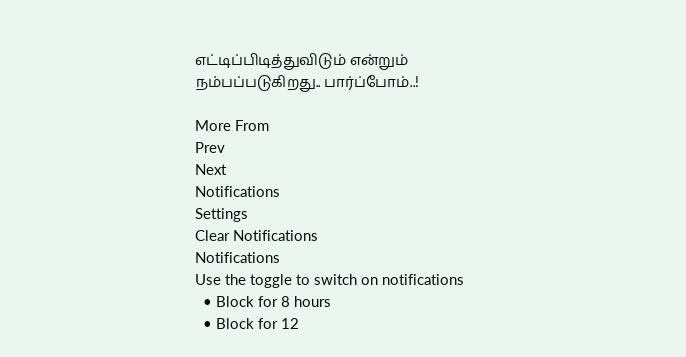எட்டிப்பிடித்துவிடும் என்றும் நம்பப்படுகிறது.. பார்ப்போம்..!

More From
Prev
Next
Notifications
Settings
Clear Notifications
Notifications
Use the toggle to switch on notifications
  • Block for 8 hours
  • Block for 12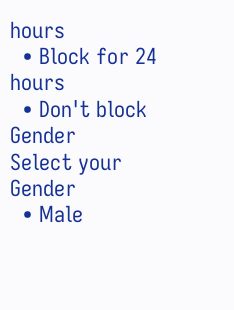hours
  • Block for 24 hours
  • Don't block
Gender
Select your Gender
  • Male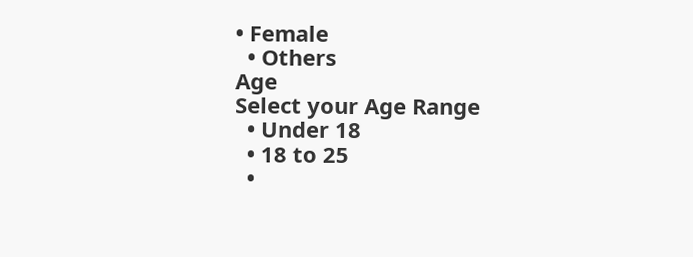• Female
  • Others
Age
Select your Age Range
  • Under 18
  • 18 to 25
  •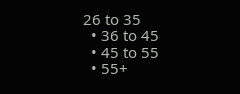26 to 35
  • 36 to 45
  • 45 to 55
  • 55+